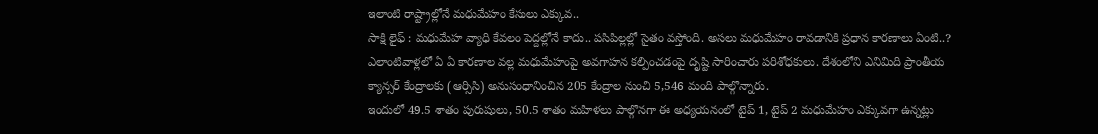ఇలాంటి రాష్ట్రాల్లోనే మధుమేహం కేసులు ఎక్కువ..
సాక్షి లైఫ్ : మధుమేహ వ్యాధి కేవలం పెద్దల్లోనే కాదు.. పసిపిల్లల్లో సైతం వస్తోంది. అసలు మధుమేహం రావడానికి ప్రధాన కారణాలు ఏంటి..? ఎలాంటివాళ్లలో ఏ ఏ కారణాల వల్ల మధుమేహంపై అవగాహన కల్పించడంపై దృష్టి సారించారు పరిశోధకులు. దేశంలోని ఎనిమిది ప్రాంతీయ క్యాన్సర్ కేంద్రాలకు (ఆర్సిసి) అనుసంధానించిన 205 కేంద్రాల నుంచి 5,546 మంది పాల్గొన్నారు.
ఇందులో 49.5 శాతం పురుషులు, 50.5 శాతం మహిళలు పాల్గొనగా ఈ అధ్యయనంలో టైప్ 1, టైప్ 2 మధుమేహం ఎక్కువగా ఉన్నట్లు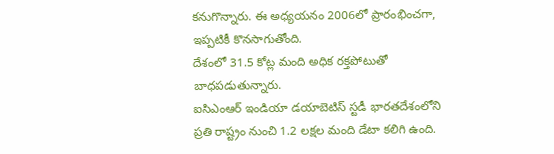కనుగొన్నారు. ఈ అధ్యయనం 2006లో ప్రారంభించగా, ఇప్పటికీ కొనసాగుతోంది.
దేశంలో 31.5 కోట్ల మంది అధిక రక్తపోటుతో బాధపడుతున్నారు.
ఐసిఎంఆర్ ఇండియా డయాబెటిస్ స్టడీ భారతదేశంలోని ప్రతి రాష్ట్రం నుంచి 1.2 లక్షల మంది డేటా కలిగి ఉంది.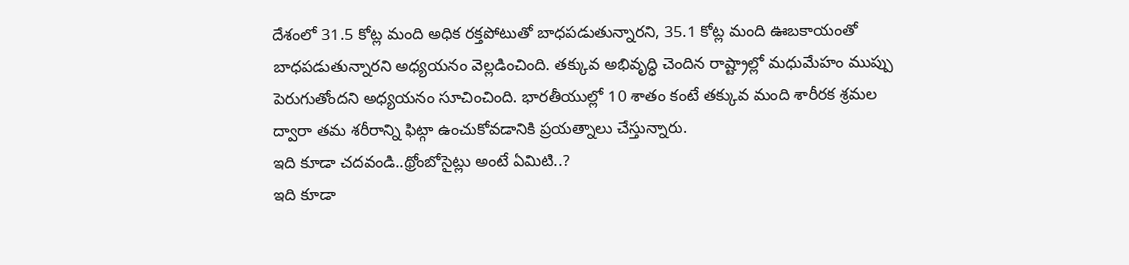దేశంలో 31.5 కోట్ల మంది అధిక రక్తపోటుతో బాధపడుతున్నారని, 35.1 కోట్ల మంది ఊబకాయంతో బాధపడుతున్నారని అధ్యయనం వెల్లడించింది. తక్కువ అభివృద్ధి చెందిన రాష్ట్రాల్లో మధుమేహం ముప్పు పెరుగుతోందని అధ్యయనం సూచించింది. భారతీయుల్లో 10 శాతం కంటే తక్కువ మంది శారీరక శ్రమల ద్వారా తమ శరీరాన్ని ఫిట్గా ఉంచుకోవడానికి ప్రయత్నాలు చేస్తున్నారు.
ఇది కూడా చదవండి..థ్రోంబోసైట్లు అంటే ఏమిటి..?
ఇది కూడా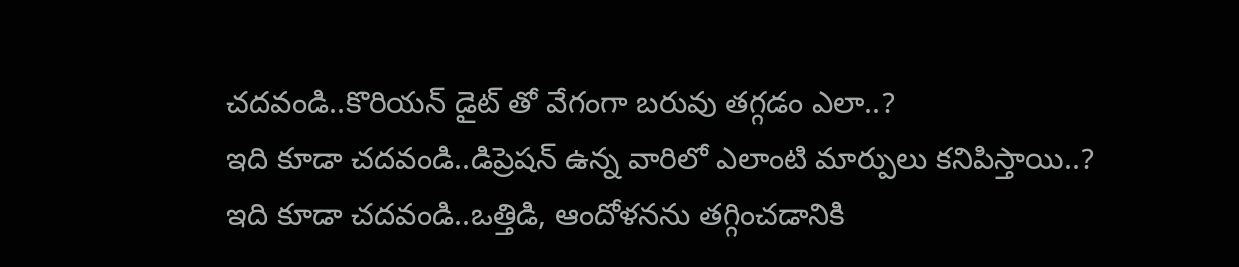చదవండి..కొరియన్ డైట్ తో వేగంగా బరువు తగ్గడం ఎలా..?
ఇది కూడా చదవండి..డిప్రెషన్ ఉన్న వారిలో ఎలాంటి మార్పులు కనిపిస్తాయి..?
ఇది కూడా చదవండి..ఒత్తిడి, ఆందోళనను తగ్గించడానికి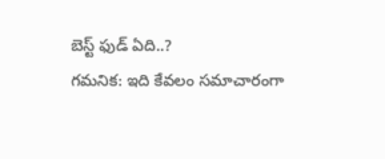బెస్ట్ ఫుడ్ ఏది..?
గమనిక: ఇది కేవలం సమాచారంగా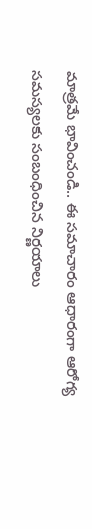మాత్రమే భావించండి.. ఈ సమాచారం ఆధారంగా ఆరోగ్య సమస్యలకు సంబంధించిన నిర్ణయాలు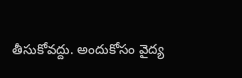తీసుకోవద్దు. అందుకోసం వైద్య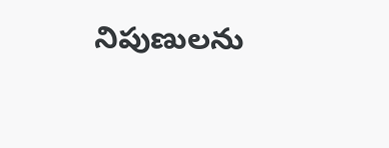నిపుణులను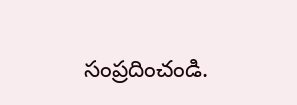సంప్రదించండి.